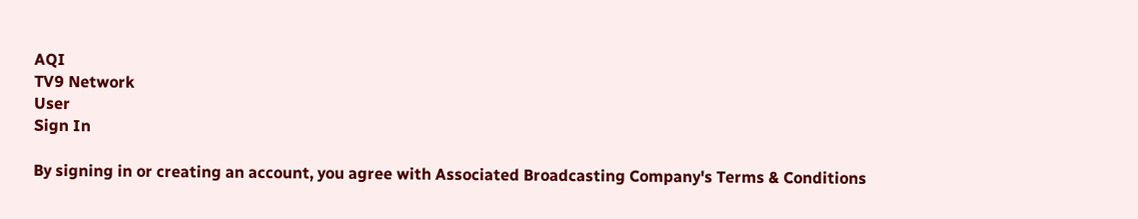AQI
TV9 Network
User
Sign In

By signing in or creating an account, you agree with Associated Broadcasting Company's Terms & Conditions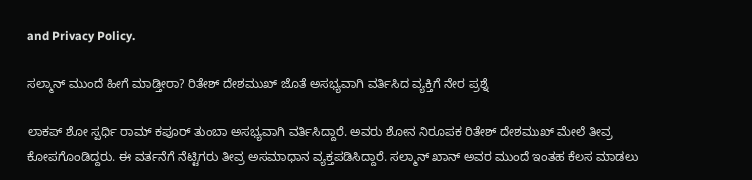and Privacy Policy.

ಸಲ್ಮಾನ್ ಮುಂದೆ ಹೀಗೆ ಮಾಡ್ತೀರಾ? ರಿತೇಶ್ ದೇಶಮುಖ್ ಜೊತೆ ಅಸಭ್ಯವಾಗಿ ವರ್ತಿಸಿದ ವ್ಯಕ್ತಿಗೆ ನೇರ ಪ್ರಶ್ನೆ

ಲಾಕಪ್ ಶೋ ಸ್ಪರ್ಧಿ ರಾಮ್ ಕಪೂರ್ ತುಂಬಾ ಅಸಭ್ಯವಾಗಿ ವರ್ತಿಸಿದ್ದಾರೆ. ಅವರು ಶೋನ ನಿರೂಪಕ ರಿತೇಶ್ ದೇಶಮುಖ್ ಮೇಲೆ ತೀವ್ರ ಕೋಪಗೊಂಡಿದ್ದರು. ಈ ವರ್ತನೆಗೆ ನೆಟ್ಟಿಗರು ತೀವ್ರ ಅಸಮಾಧಾನ ವ್ಯಕ್ತಪಡಿಸಿದ್ದಾರೆ. ಸಲ್ಮಾನ್ ಖಾನ್ ಅವರ ಮುಂದೆ ಇಂತಹ ಕೆಲಸ ಮಾಡಲು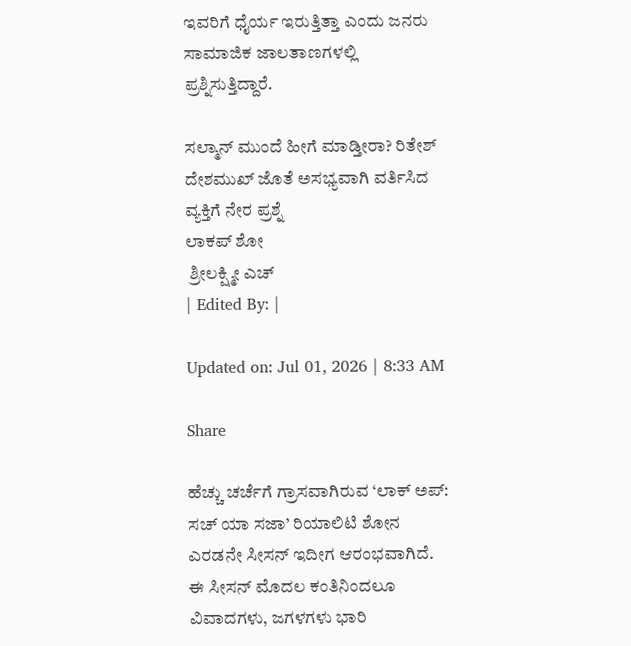ಇವರಿಗೆ ಧೈರ್ಯ ಇರುತ್ತಿತ್ತಾ ಎಂದು ಜನರು ಸಾಮಾಜಿಕ ಜಾಲತಾಣಗಳಲ್ಲಿ ಪ್ರಶ್ನಿಸುತ್ತಿದ್ದಾರೆ.

ಸಲ್ಮಾನ್ ಮುಂದೆ ಹೀಗೆ ಮಾಡ್ತೀರಾ? ರಿತೇಶ್ ದೇಶಮುಖ್ ಜೊತೆ ಅಸಭ್ಯವಾಗಿ ವರ್ತಿಸಿದ ವ್ಯಕ್ತಿಗೆ ನೇರ ಪ್ರಶ್ನೆ
ಲಾಕಪ್ ಶೋ
 ಶ್ರೀಲಕ್ಷ್ಮೀ ಎಚ್
| Edited By: |

Updated on: Jul 01, 2026 | 8:33 AM

Share

ಹೆಚ್ಚು ಚರ್ಚೆಗೆ ಗ್ರಾಸವಾಗಿರುವ ‘ಲಾಕ್ ಅಪ್: ಸಚ್ ಯಾ ಸಜಾ’ ರಿಯಾಲಿಟಿ ಶೋನ ಎರಡನೇ ಸೀಸನ್ ಇದೀಗ ಆರಂಭವಾಗಿದೆ. ಈ ಸೀಸನ್ ಮೊದಲ ಕಂತಿನಿಂದಲೂ ವಿವಾದಗಳು, ಜಗಳಗಳು ಭಾರಿ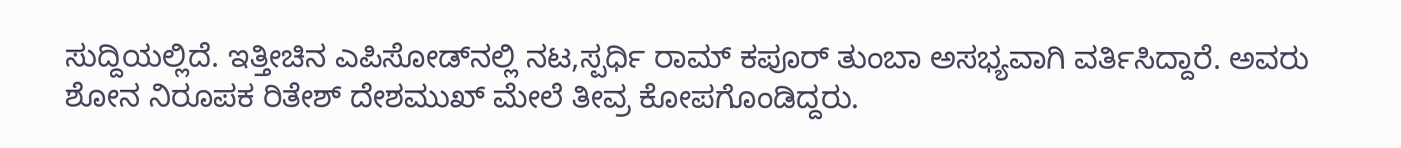ಸುದ್ದಿಯಲ್ಲಿದೆ. ಇತ್ತೀಚಿನ ಎಪಿಸೋಡ್‌ನಲ್ಲಿ ನಟ,ಸ್ಪರ್ಧಿ ರಾಮ್ ಕಪೂರ್ ತುಂಬಾ ಅಸಭ್ಯವಾಗಿ ವರ್ತಿಸಿದ್ದಾರೆ. ಅವರು ಶೋನ ನಿರೂಪಕ ರಿತೇಶ್ ದೇಶಮುಖ್ ಮೇಲೆ ತೀವ್ರ ಕೋಪಗೊಂಡಿದ್ದರು.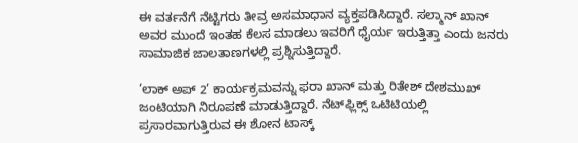ಈ ವರ್ತನೆಗೆ ನೆಟ್ಟಿಗರು ತೀವ್ರ ಅಸಮಾಧಾನ ವ್ಯಕ್ತಪಡಿಸಿದ್ದಾರೆ. ಸಲ್ಮಾನ್ ಖಾನ್ ಅವರ ಮುಂದೆ ಇಂತಹ ಕೆಲಸ ಮಾಡಲು ಇವರಿಗೆ ಧೈರ್ಯ ಇರುತ್ತಿತ್ತಾ ಎಂದು ಜನರು ಸಾಮಾಜಿಕ ಜಾಲತಾಣಗಳಲ್ಲಿ ಪ್ರಶ್ನಿಸುತ್ತಿದ್ದಾರೆ.

‘ಲಾಕ್ ಅಪ್ 2’ ಕಾರ್ಯಕ್ರಮವನ್ನು ಫರಾ ಖಾನ್ ಮತ್ತು ರಿತೇಶ್ ದೇಶಮುಖ್ ಜಂಟಿಯಾಗಿ ನಿರೂಪಣೆ ಮಾಡುತ್ತಿದ್ದಾರೆ. ನೆಟ್‌ಫ್ಲಿಕ್ಸ್ ಒಟಿಟಿಯಲ್ಲಿ ಪ್ರಸಾರವಾಗುತ್ತಿರುವ ಈ ಶೋನ ಟಾಸ್ಕ್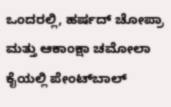ಒಂದರಲ್ಲಿ, ಹರ್ಷದ್ ಚೋಪ್ರಾ ಮತ್ತು ಆಕಾಂಕ್ಷಾ ಚಮೋಲಾ ಕೈಯಲ್ಲಿ ಪೇಂಟ್‌ಬಾಲ್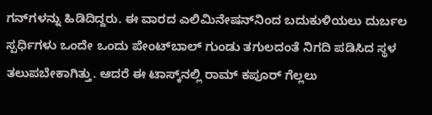ಗನ್‌ಗಳನ್ನು ಹಿಡಿದಿದ್ದರು. ಈ ವಾರದ ಎಲಿಮಿನೇಷನ್‌ನಿಂದ ಬದುಕುಳಿಯಲು ದುರ್ಬಲ ಸ್ಪರ್ಧಿಗಳು ಒಂದೇ ಒಂದು ಪೇಂಟ್‌ಬಾಲ್ ಗುಂಡು ತಗುಲದಂತೆ ನಿಗದಿ ಪಡಿಸಿದ ಸ್ಥಳ ತಲುಪಬೇಕಾಗಿತ್ತು. ಆದರೆ ಈ ಟಾಸ್ಕ್‌ನಲ್ಲಿ ರಾಮ್ ಕಪೂರ್ ಗೆಲ್ಲಲು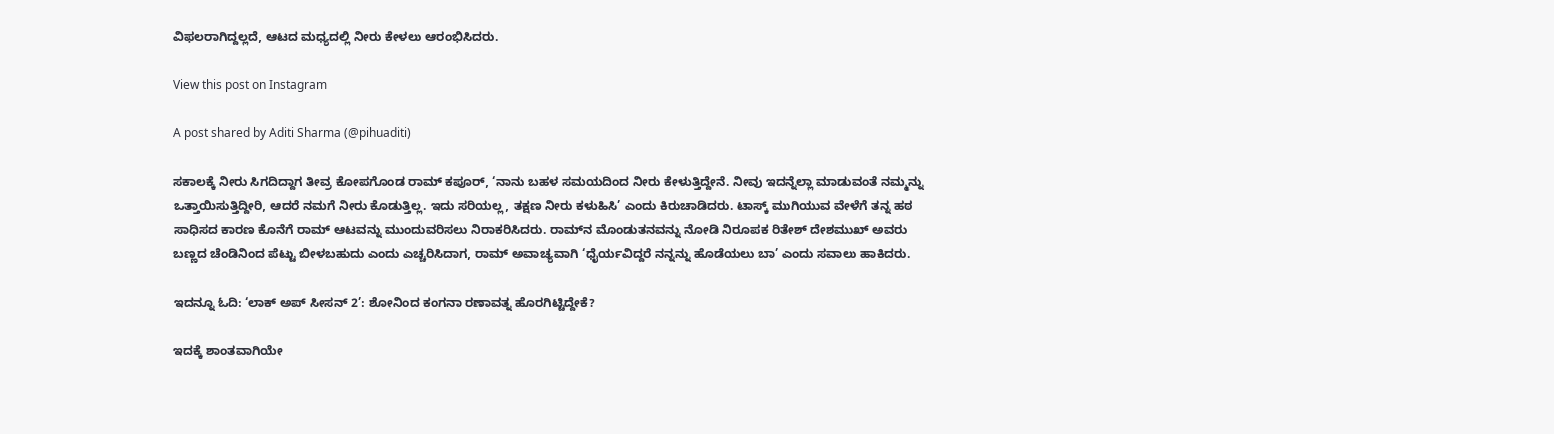ವಿಫಲರಾಗಿದ್ದಲ್ಲದೆ, ಆಟದ ಮಧ್ಯದಲ್ಲಿ ನೀರು ಕೇಳಲು ಆರಂಭಿಸಿದರು.

View this post on Instagram

A post shared by Aditi Sharma (@pihuaditi)

ಸಕಾಲಕ್ಕೆ ನೀರು ಸಿಗದಿದ್ದಾಗ ತೀವ್ರ ಕೋಪಗೊಂಡ ರಾಮ್ ಕಪೂರ್, ‘ನಾನು ಬಹಳ ಸಮಯದಿಂದ ನೀರು ಕೇಳುತ್ತಿದ್ದೇನೆ. ನೀವು ಇದನ್ನೆಲ್ಲಾ ಮಾಡುವಂತೆ ನಮ್ಮನ್ನು ಒತ್ತಾಯಿಸುತ್ತಿದ್ದೀರಿ, ಆದರೆ ನಮಗೆ ನೀರು ಕೊಡುತ್ತಿಲ್ಲ. ಇದು ಸರಿಯಲ್ಲ, ತಕ್ಷಣ ನೀರು ಕಳುಹಿಸಿ’ ಎಂದು ಕಿರುಚಾಡಿದರು. ಟಾಸ್ಕ್ ಮುಗಿಯುವ ವೇಳೆಗೆ ತನ್ನ ಹಠ ಸಾಧಿಸದ ಕಾರಣ ಕೊನೆಗೆ ರಾಮ್ ಆಟವನ್ನು ಮುಂದುವರಿಸಲು ನಿರಾಕರಿಸಿದರು. ರಾಮ್‌ನ ಮೊಂಡುತನವನ್ನು ನೋಡಿ ನಿರೂಪಕ ರಿತೇಶ್ ದೇಶಮುಖ್ ಅವರು ಬಣ್ಣದ ಚೆಂಡಿನಿಂದ ಪೆಟ್ಟು ಬೀಳಬಹುದು ಎಂದು ಎಚ್ಚರಿಸಿದಾಗ, ರಾಮ್ ಅವಾಚ್ಯವಾಗಿ ‘ಧೈರ್ಯವಿದ್ದರೆ ನನ್ನನ್ನು ಹೊಡೆಯಲು ಬಾ’ ಎಂದು ಸವಾಲು ಹಾಕಿದರು.

ಇದನ್ನೂ ಓದಿ: ‘ಲಾಕ್ ಅಪ್ ಸೀಸನ್ 2’: ಶೋನಿಂದ ಕಂಗನಾ ರಣಾವತ್ನ ಹೊರಗಿಟ್ಟಿದ್ದೇಕೆ?

ಇದಕ್ಕೆ ಶಾಂತವಾಗಿಯೇ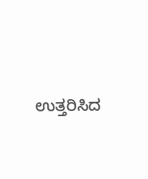ಉತ್ತರಿಸಿದ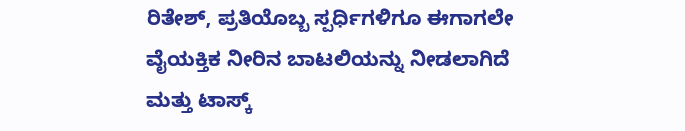ರಿತೇಶ್, ಪ್ರತಿಯೊಬ್ಬ ಸ್ಪರ್ಧಿಗಳಿಗೂ ಈಗಾಗಲೇ ವೈಯಕ್ತಿಕ ನೀರಿನ ಬಾಟಲಿಯನ್ನು ನೀಡಲಾಗಿದೆ ಮತ್ತು ಟಾಸ್ಕ್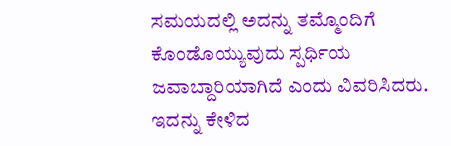ಸಮಯದಲ್ಲಿ ಅದನ್ನು ತಮ್ಮೊಂದಿಗೆ ಕೊಂಡೊಯ್ಯುವುದು ಸ್ಪರ್ಧಿಯ ಜವಾಬ್ದಾರಿಯಾಗಿದೆ ಎಂದು ವಿವರಿಸಿದರು. ಇದನ್ನು ಕೇಳಿದ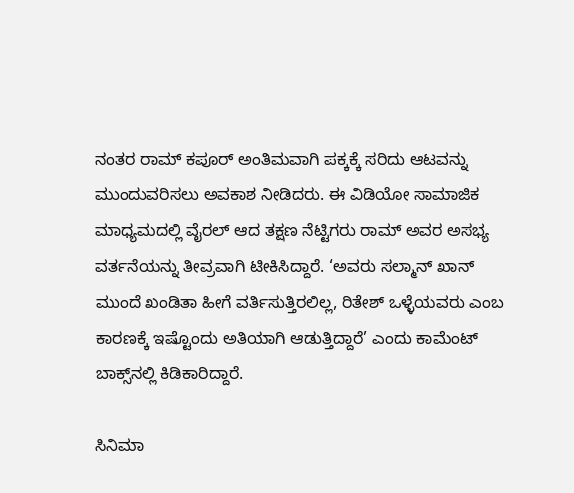ನಂತರ ರಾಮ್ ಕಪೂರ್ ಅಂತಿಮವಾಗಿ ಪಕ್ಕಕ್ಕೆ ಸರಿದು ಆಟವನ್ನು ಮುಂದುವರಿಸಲು ಅವಕಾಶ ನೀಡಿದರು. ಈ ವಿಡಿಯೋ ಸಾಮಾಜಿಕ ಮಾಧ್ಯಮದಲ್ಲಿ ವೈರಲ್ ಆದ ತಕ್ಷಣ ನೆಟ್ಟಿಗರು ರಾಮ್ ಅವರ ಅಸಭ್ಯ ವರ್ತನೆಯನ್ನು ತೀವ್ರವಾಗಿ ಟೀಕಿಸಿದ್ದಾರೆ. ‘ಅವರು ಸಲ್ಮಾನ್ ಖಾನ್ ಮುಂದೆ ಖಂಡಿತಾ ಹೀಗೆ ವರ್ತಿಸುತ್ತಿರಲಿಲ್ಲ, ರಿತೇಶ್ ಒಳ್ಳೆಯವರು ಎಂಬ ಕಾರಣಕ್ಕೆ ಇಷ್ಟೊಂದು ಅತಿಯಾಗಿ ಆಡುತ್ತಿದ್ದಾರೆ’ ಎಂದು ಕಾಮೆಂಟ್ ಬಾಕ್ಸ್‌ನಲ್ಲಿ ಕಿಡಿಕಾರಿದ್ದಾರೆ.

ಸಿನಿಮಾ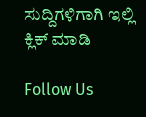ಸುದ್ದಿಗಳಿಗಾಗಿ ಇಲ್ಲಿ ಕ್ಲಿಕ್ ಮಾಡಿ

Follow Us